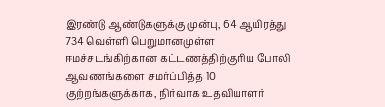இரண்டு ஆண்டுகளுக்கு முன்பு, 64 ஆயிரத்து 734 வெள்ளி பெறுமானமுள்ள ஈமச்சடங்கிற்கான கட்டணத்திற்குரிய போலி ஆவணங்களை சமர்ப்பித்த 10 குற்றங்களுக்காக, நிர்வாக உதவியாளர்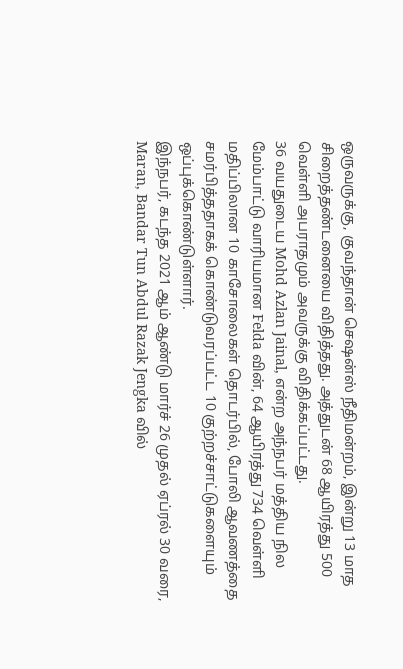ஒருவருக்கு, குவந்தான் செஷன்ஸ் நீதிமன்றம், இன்று 13 மாத சிறைத்தண்டனையை விதித்தது. அத்துடன் 68 ஆயிரத்து 500 வெள்ளி அபராதமும் அவருக்கு விதிக்கப்பட்டது.
36 வயதுடைய Mohd Azlan Jainal, என்ற அந்நபர் மத்திய நில மேம்பாட்டு வாரியமான Felda வின், 64 ஆயிரத்து 734 வெள்ளி மதிப்பிலான 10 காசோலைகள் தொடர்பில், போலி ஆவணத்தை சமர்பித்ததாகக் கொண்டுவரப்பட்ட 10 குற்றச்சாட்டுகளையும் ஒப்புக்கொண்டுள்ளார்.
இந்நபர், கடந்த 2021 ஆம் ஆண்டு மார்ச் 26 முதல் ஏப்ரல் 30 வரை, Maran, Bandar Tun Abdul Razak Jengka வில்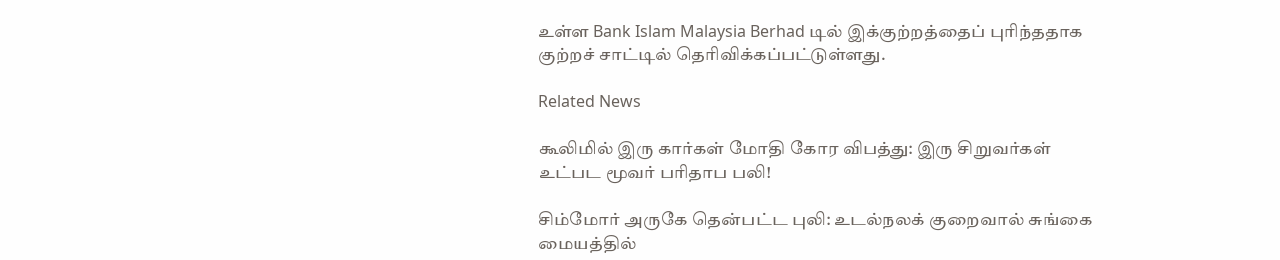உள்ள Bank Islam Malaysia Berhad டில் இக்குற்றத்தைப் புரிந்ததாக குற்றச் சாட்டில் தெரிவிக்கப்பட்டுள்ளது.

Related News

கூலிமில் இரு கார்கள் மோதி கோர விபத்து: இரு சிறுவர்கள் உட்பட மூவர் பரிதாப பலி!

சிம்மோர் அருகே தென்பட்ட புலி: உடல்நலக் குறைவால் சுங்கை மையத்தில்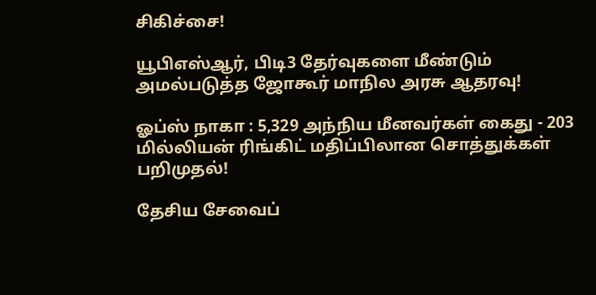சிகிச்சை!

யூபிஎஸ்ஆர், பிடி3 தேர்வுகளை மீண்டும் அமல்படுத்த ஜோகூர் மாநில அரசு ஆதரவு!

ஓப்ஸ் நாகா : 5,329 அந்நிய மீனவர்கள் கைது - 203 மில்லியன் ரிங்கிட் மதிப்பிலான சொத்துக்கள் பறிமுதல்!

தேசிய சேவைப்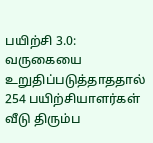பயிற்சி 3.0: வருகையை உறுதிப்படுத்தாததால் 254 பயிற்சியாளர்கள் வீடு திரும்ப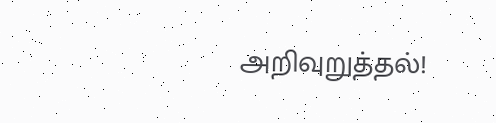அறிவுறுத்தல்!